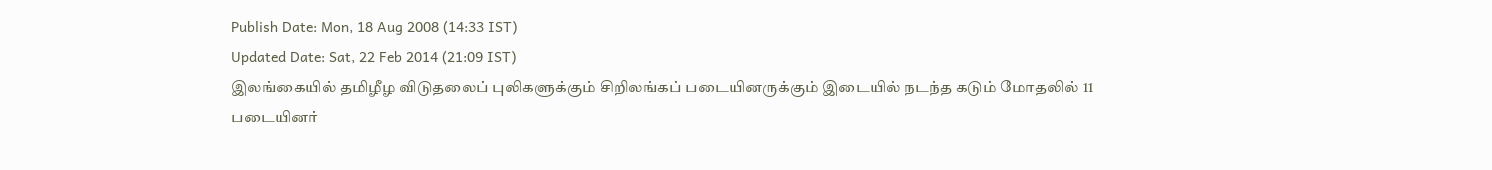Publish Date: Mon, 18 Aug 2008 (14:33 IST)
Updated Date: Sat, 22 Feb 2014 (21:09 IST)
இலங்கையில் தமிழீழ விடுதலைப் புலிகளுக்கும் சிறிலங்கப் படையினருக்கும் இடையில் நடந்த கடும் மோதலில் 11 படையினர்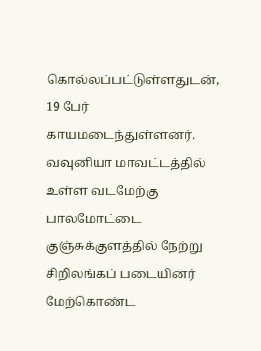கொல்லப்பட்டுள்ளதுடன், 19 பேர் காயமடைந்துள்ளனர்.
வவுனியா மாவட்டத்தில் உள்ள வடமேற்கு பாலமோட்டை குஞ்சுக்குளத்தில் நேற்று சிறிலங்கப் படையினர் மேற்கொண்ட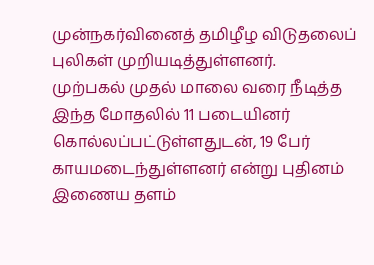முன்நகர்வினைத் தமிழீழ விடுதலைப் புலிகள் முறியடித்துள்ளனர்.
முற்பகல் முதல் மாலை வரை நீடித்த இந்த மோதலில் 11 படையினர் கொல்லப்பட்டுள்ளதுடன், 19 பேர் காயமடைந்துள்ளனர் என்று புதினம் இணைய தளம்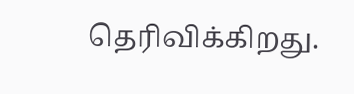தெரிவிக்கிறது.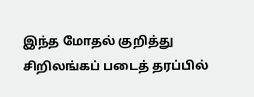இந்த மோதல் குறித்து சிறிலங்கப் படைத் தரப்பில்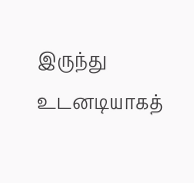இருந்து உடனடியாகத்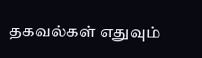தகவல்கள் எதுவும்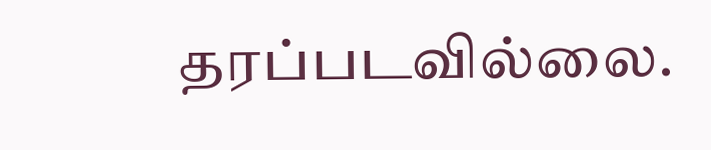தரப்படவில்லை.